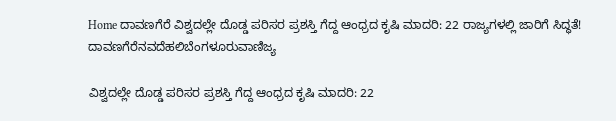Home ದಾವಣಗೆರೆ ವಿಶ್ವದಲ್ಲೇ ದೊಡ್ಡ ಪರಿಸರ ಪ್ರಶಸ್ತಿ ಗೆದ್ದ ಆಂಧ್ರದ ಕೃಷಿ ಮಾದರಿ: 22 ರಾಜ್ಯಗಳಲ್ಲಿ ಜಾರಿಗೆ ಸಿದ್ಧತೆ!
ದಾವಣಗೆರೆನವದೆಹಲಿಬೆಂಗಳೂರುವಾಣಿಜ್ಯ

ವಿಶ್ವದಲ್ಲೇ ದೊಡ್ಡ ಪರಿಸರ ಪ್ರಶಸ್ತಿ ಗೆದ್ದ ಆಂಧ್ರದ ಕೃಷಿ ಮಾದರಿ: 22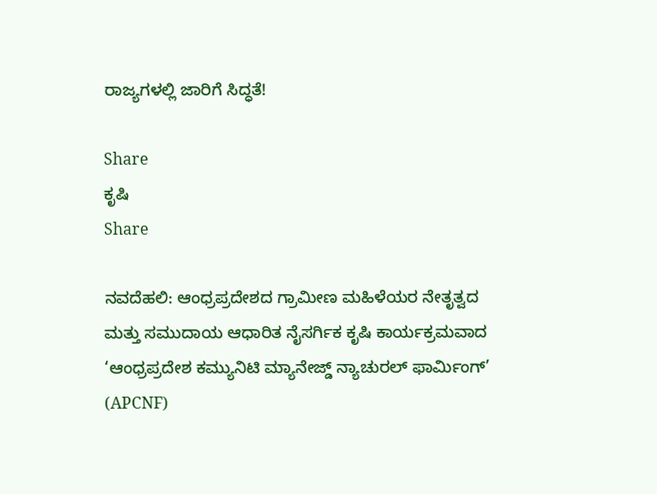ರಾಜ್ಯಗಳಲ್ಲಿ ಜಾರಿಗೆ ಸಿದ್ಧತೆ!

Share
ಕೃಷಿ
Share

ನವದೆಹಲಿ: ಆಂಧ್ರಪ್ರದೇಶದ ಗ್ರಾಮೀಣ ಮಹಿಳೆಯರ ನೇತೃತ್ವದ ಮತ್ತು ಸಮುದಾಯ ಆಧಾರಿತ ನೈಸರ್ಗಿಕ ಕೃಷಿ ಕಾರ್ಯಕ್ರಮವಾದ ‘ಆಂಧ್ರಪ್ರದೇಶ ಕಮ್ಯುನಿಟಿ ಮ್ಯಾನೇಜ್ಡ್ ನ್ಯಾಚುರಲ್ ಫಾರ್ಮಿಂಗ್’ (APCNF)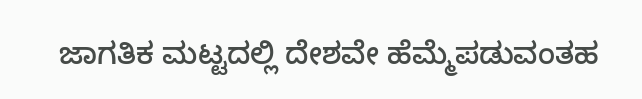ಜಾಗತಿಕ ಮಟ್ಟದಲ್ಲಿ ದೇಶವೇ ಹೆಮ್ಮೆಪಡುವಂತಹ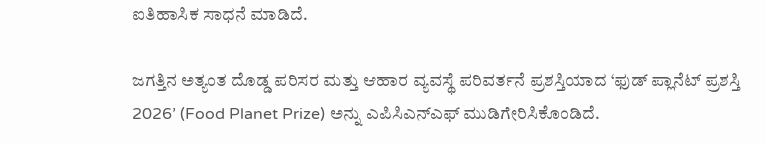ಐತಿಹಾಸಿಕ ಸಾಧನೆ ಮಾಡಿದೆ.

ಜಗತ್ತಿನ ಅತ್ಯಂತ ದೊಡ್ಡ ಪರಿಸರ ಮತ್ತು ಆಹಾರ ವ್ಯವಸ್ಥೆ ಪರಿವರ್ತನೆ ಪ್ರಶಸ್ತಿಯಾದ ‘ಫುಡ್ ಪ್ಲಾನೆಟ್ ಪ್ರಶಸ್ತಿ 2026’ (Food Planet Prize) ಅನ್ನು ಎಪಿಸಿಎನ್‌ಎಫ್ ಮುಡಿಗೇರಿಸಿಕೊಂಡಿದೆ.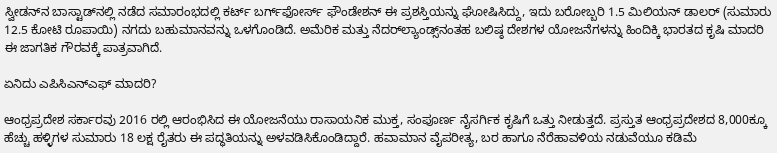ಸ್ವೀಡನ್‌ನ ಬಾಸ್ಟಾಡ್‌ನಲ್ಲಿ ನಡೆದ ಸಮಾರಂಭದಲ್ಲಿ ಕರ್ಟ್ ಬರ್ಗ್‌ಫೋರ್ಸ್ ಫೌಂಡೇಶನ್ ಈ ಪ್ರಶಸ್ತಿಯನ್ನು ಘೋಷಿಸಿದ್ದು, ಇದು ಬರೋಬ್ಬರಿ 1.5 ಮಿಲಿಯನ್ ಡಾಲರ್ (ಸುಮಾರು 12.5 ಕೋಟಿ ರೂಪಾಯಿ) ನಗದು ಬಹುಮಾನವನ್ನು ಒಳಗೊಂಡಿದೆ. ಅಮೆರಿಕ ಮತ್ತು ನೆದರ್‌ಲ್ಯಾಂಡ್ಸ್‌ನಂತಹ ಬಲಿಷ್ಠ ದೇಶಗಳ ಯೋಜನೆಗಳನ್ನು ಹಿಂದಿಕ್ಕಿ ಭಾರತದ ಕೃಷಿ ಮಾದರಿ ಈ ಜಾಗತಿಕ ಗೌರವಕ್ಕೆ ಪಾತ್ರವಾಗಿದೆ.

ಏನಿದು ಎಪಿಸಿಎನ್‌ಎಫ್ ಮಾದರಿ?

ಆಂಧ್ರಪ್ರದೇಶ ಸರ್ಕಾರವು 2016 ರಲ್ಲಿ ಆರಂಭಿಸಿದ ಈ ಯೋಜನೆಯು ರಾಸಾಯನಿಕ ಮುಕ್ತ, ಸಂಪೂರ್ಣ ನೈಸರ್ಗಿಕ ಕೃಷಿಗೆ ಒತ್ತು ನೀಡುತ್ತದೆ. ಪ್ರಸ್ತುತ ಆಂಧ್ರಪ್ರದೇಶದ 8,000ಕ್ಕೂ ಹೆಚ್ಚು ಹಳ್ಳಿಗಳ ಸುಮಾರು 18 ಲಕ್ಷ ರೈತರು ಈ ಪದ್ಧತಿಯನ್ನು ಅಳವಡಿಸಿಕೊಂಡಿದ್ದಾರೆ. ಹವಾಮಾನ ವೈಪರೀತ್ಯ, ಬರ ಹಾಗೂ ನೆರೆಹಾವಳಿಯ ನಡುವೆಯೂ ಕಡಿಮೆ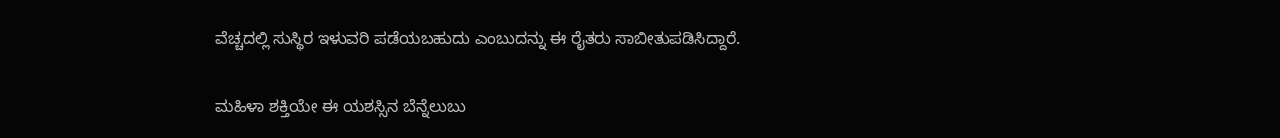ವೆಚ್ಚದಲ್ಲಿ ಸುಸ್ಥಿರ ಇಳುವರಿ ಪಡೆಯಬಹುದು ಎಂಬುದನ್ನು ಈ ರೈತರು ಸಾಬೀತುಪಡಿಸಿದ್ದಾರೆ.

ಮಹಿಳಾ ಶಕ್ತಿಯೇ ಈ ಯಶಸ್ಸಿನ ಬೆನ್ನೆಲುಬು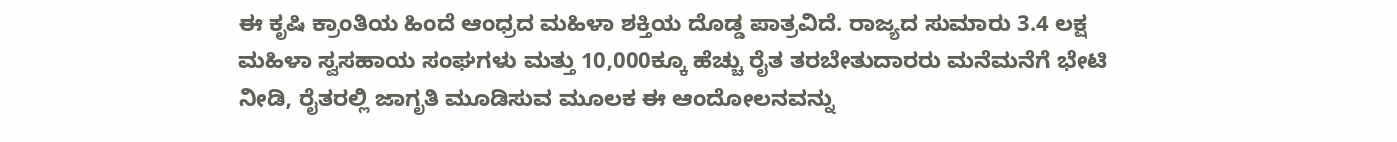ಈ ಕೃಷಿ ಕ್ರಾಂತಿಯ ಹಿಂದೆ ಆಂಧ್ರದ ಮಹಿಳಾ ಶಕ್ತಿಯ ದೊಡ್ಡ ಪಾತ್ರವಿದೆ. ರಾಜ್ಯದ ಸುಮಾರು 3.4 ಲಕ್ಷ ಮಹಿಳಾ ಸ್ವಸಹಾಯ ಸಂಘಗಳು ಮತ್ತು 10,000ಕ್ಕೂ ಹೆಚ್ಚು ರೈತ ತರಬೇತುದಾರರು ಮನೆಮನೆಗೆ ಭೇಟಿ ನೀಡಿ, ರೈತರಲ್ಲಿ ಜಾಗೃತಿ ಮೂಡಿಸುವ ಮೂಲಕ ಈ ಆಂದೋಲನವನ್ನು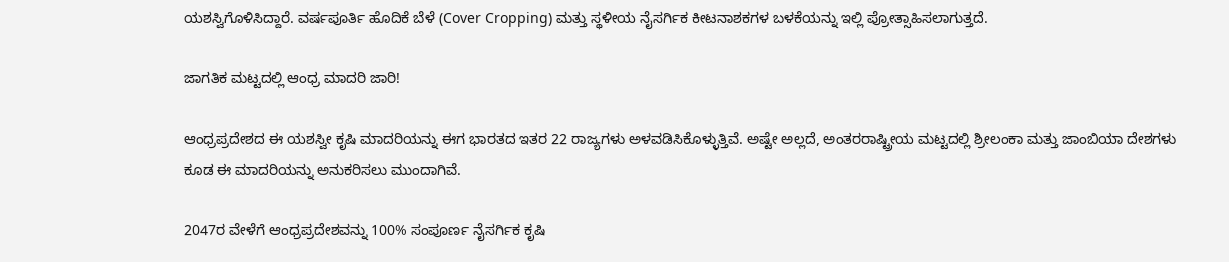ಯಶಸ್ವಿಗೊಳಿಸಿದ್ದಾರೆ. ವರ್ಷಪೂರ್ತಿ ಹೊದಿಕೆ ಬೆಳೆ (Cover Cropping) ಮತ್ತು ಸ್ಥಳೀಯ ನೈಸರ್ಗಿಕ ಕೀಟನಾಶಕಗಳ ಬಳಕೆಯನ್ನು ಇಲ್ಲಿ ಪ್ರೋತ್ಸಾಹಿಸಲಾಗುತ್ತದೆ.

ಜಾಗತಿಕ ಮಟ್ಟದಲ್ಲಿ ಆಂಧ್ರ ಮಾದರಿ ಜಾರಿ!

ಆಂಧ್ರಪ್ರದೇಶದ ಈ ಯಶಸ್ವೀ ಕೃಷಿ ಮಾದರಿಯನ್ನು ಈಗ ಭಾರತದ ಇತರ 22 ರಾಜ್ಯಗಳು ಅಳವಡಿಸಿಕೊಳ್ಳುತ್ತಿವೆ. ಅಷ್ಟೇ ಅಲ್ಲದೆ, ಅಂತರರಾಷ್ಟ್ರೀಯ ಮಟ್ಟದಲ್ಲಿ ಶ್ರೀಲಂಕಾ ಮತ್ತು ಜಾಂಬಿಯಾ ದೇಶಗಳು ಕೂಡ ಈ ಮಾದರಿಯನ್ನು ಅನುಕರಿಸಲು ಮುಂದಾಗಿವೆ.

2047ರ ವೇಳೆಗೆ ಆಂಧ್ರಪ್ರದೇಶವನ್ನು 100% ಸಂಪೂರ್ಣ ನೈಸರ್ಗಿಕ ಕೃಷಿ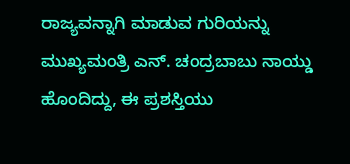ರಾಜ್ಯವನ್ನಾಗಿ ಮಾಡುವ ಗುರಿಯನ್ನು ಮುಖ್ಯಮಂತ್ರಿ ಎನ್. ಚಂದ್ರಬಾಬು ನಾಯ್ಡು ಹೊಂದಿದ್ದು, ಈ ಪ್ರಶಸ್ತಿಯು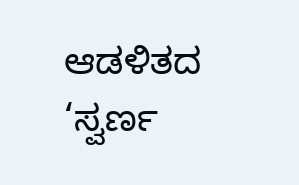ಆಡಳಿತದ ‘ಸ್ವರ್ಣ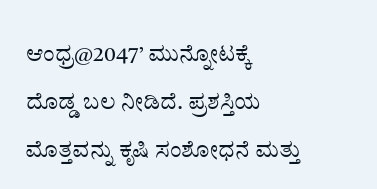ಆಂಧ್ರ@2047’ ಮುನ್ನೋಟಕ್ಕೆ ದೊಡ್ಡ ಬಲ ನೀಡಿದೆ. ಪ್ರಶಸ್ತಿಯ ಮೊತ್ತವನ್ನು ಕೃಷಿ ಸಂಶೋಧನೆ ಮತ್ತು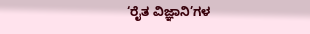‘ರೈತ ವಿಜ್ಞಾನಿ’ಗಳ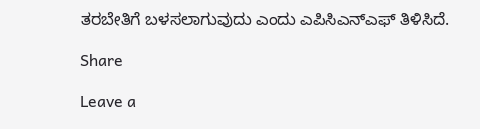ತರಬೇತಿಗೆ ಬಳಸಲಾಗುವುದು ಎಂದು ಎಪಿಸಿಎನ್‌ಎಫ್ ತಿಳಿಸಿದೆ.

Share

Leave a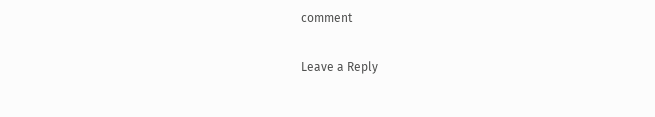comment

Leave a Reply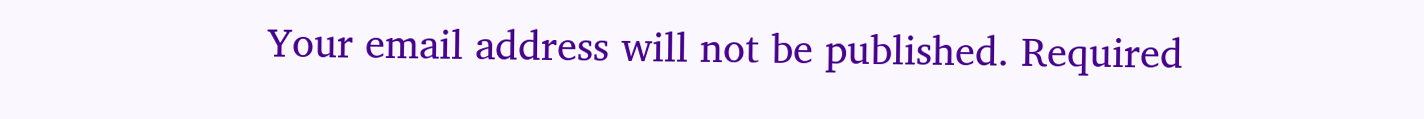Your email address will not be published. Required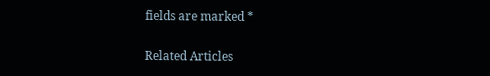fields are marked *

Related Articles